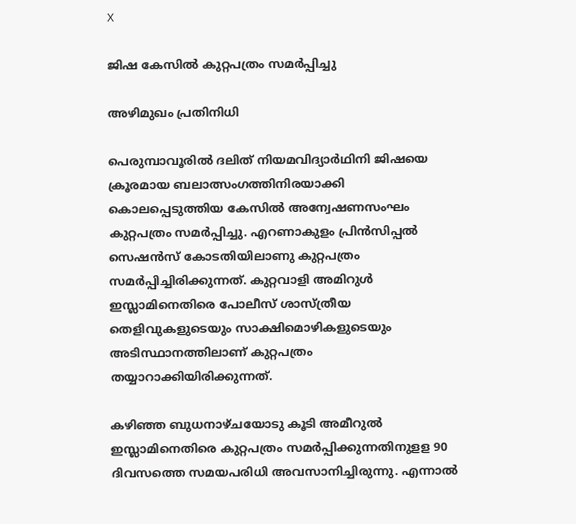X

ജിഷ കേസില്‍ കുറ്റപത്രം സമര്‍പ്പിച്ചു

അഴിമുഖം പ്രതിനിധി

പെരുമ്പാവൂരില്‍ ദലിത് നിയമവിദ്യാര്‍ഥിനി ജിഷയെ ക്രൂരമായ ബലാത്സംഗത്തിനിരയാക്കി കൊലപ്പെടുത്തിയ കേസില്‍ അന്വേഷണസംഘം കുറ്റപത്രം സമര്‍പ്പിച്ചു. എറണാകുളം പ്രിന്‍സിപ്പല്‍ സെഷന്‍സ് കോടതിയിലാണു കുറ്റപത്രം സമര്‍പ്പിച്ചിരിക്കുന്നത്. കുറ്റവാളി അമിറുള്‍ ഇസ്ലാമിനെതിരെ പോലീസ് ശാസ്ത്രീയ തെളിവുകളുടെയും സാക്ഷിമൊഴികളുടെയും അടിസ്ഥാനത്തിലാണ് കുറ്റപത്രം തയ്യാറാക്കിയിരിക്കുന്നത്.

കഴിഞ്ഞ ബുധനാഴ്ചയോടു കൂടി അമീറുല്‍ ഇസ്ലാമിനെതിരെ കുറ്റപത്രം സമര്‍പ്പിക്കുന്നതിനുളള 90 ദിവസത്തെ സമയപരിധി അവസാനിച്ചിരുന്നു. എന്നാല്‍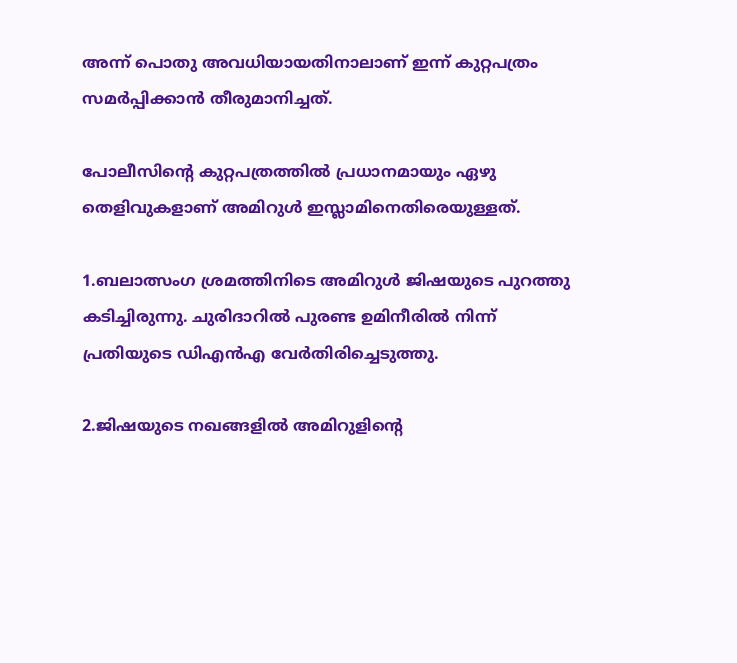അന്ന് പൊതു അവധിയായതിനാലാണ് ഇന്ന് കുറ്റപത്രം സമര്‍പ്പിക്കാന്‍ തീരുമാനിച്ചത്.

പോലീസിന്റെ കുറ്റപത്രത്തില്‍ പ്രധാനമായും ഏഴു തെളിവുകളാണ് അമിറുള്‍ ഇസ്ലാമിനെതിരെയുള്ളത്.

1.ബലാത്സംഗ ശ്രമത്തിനിടെ അമിറുള്‍ ജിഷയുടെ പുറത്തു കടിച്ചിരുന്നു. ചുരിദാറില്‍ പുരണ്ട ഉമിനീരില്‍ നിന്ന് പ്രതിയുടെ ഡിഎന്‍എ വേര്‍തിരിച്ചെടുത്തു.

2.ജിഷയുടെ നഖങ്ങളില്‍ അമിറുളിന്റെ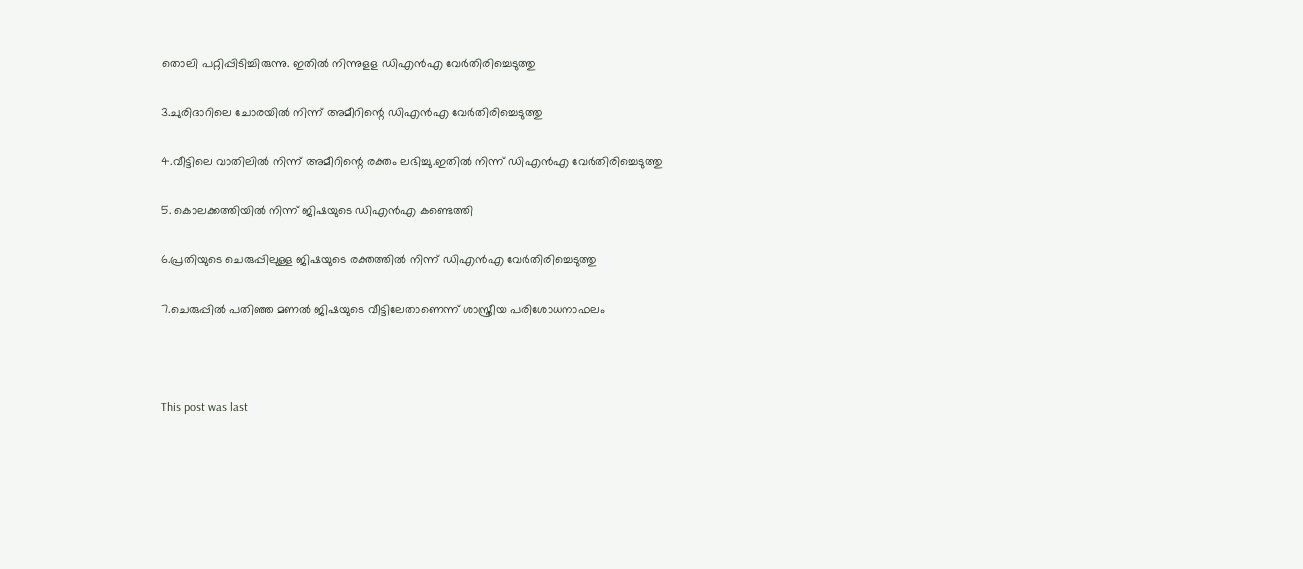തൊലി പറ്റിപ്പിടിച്ചിരുന്നു. ഇതില്‍ നിന്നുളള ഡിഎന്‍എ വേര്‍തിരിച്ചെടുത്തു

3.ചുരിദാറിലെ ചോരയില്‍ നിന്ന് അമീറിന്റെ ഡിഎന്‍എ വേര്‍തിരിച്ചെടുത്തു

4.വീട്ടിലെ വാതിലില്‍ നിന്ന് അമീറിന്റെ രക്തം ലഭിച്ചു.ഇതില്‍ നിന്ന് ഡിഎന്‍എ വേര്‍തിരിച്ചെടുത്തു

5. കൊലക്കത്തിയില്‍ നിന്ന് ജിഷയുടെ ഡിഎന്‍എ കണ്ടെത്തി

6.പ്രതിയുടെ ചെരുപ്പിലുള്ള ജിഷയുടെ രക്തത്തില്‍ നിന്ന് ഡിഎന്‍എ വേര്‍തിരിച്ചെടുത്തു

7.ചെരുപ്പില്‍ പതിഞ്ഞ മണല്‍ ജിഷയുടെ വീട്ടിലേതാണെന്ന് ശാസ്ത്രീയ പരിശോധനാഫലം



This post was last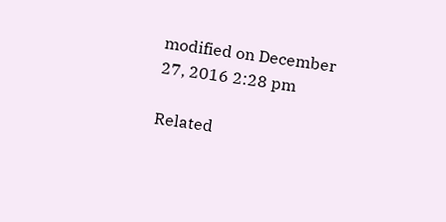modified on December 27, 2016 2:28 pm

Related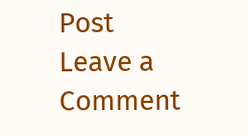Post
Leave a Comment